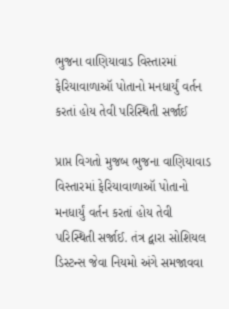ભુજના વાણિયાવાડ વિસ્તારમાં ફેરિયાવાળાઑ પોતાનો મનધાર્યું વર્તન કરતાં હોય તેવી પરિસ્થિતી સર્જાઈ

પ્રાપ્ત વિગતો મુજબ ભુજના વાણિયાવાડ વિસ્તારમાં ફેરિયાવાળાઑ પોતાનો મનધાર્યું વર્તન કરતાં હોય તેવી પરિસ્થિતી સર્જાઈ. તંત્ર દ્વારા સોશિયલ ડિસ્ટન્સ જેવા નિયમો અંગે સમજાવવા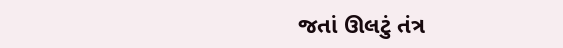જતાં ઊલટું તંત્ર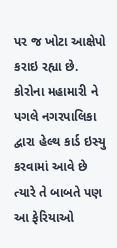પર જ ખોટા આક્ષેપો કરાઇ રહ્યા છે. કોરોના મહામારી ને પગલે નગરપાલિકા દ્વારા હેલ્થ કાર્ડ ઇસ્યુ કરવામાં આવે છે ત્યારે તે બાબતે પણ આ ફેરિયાઓ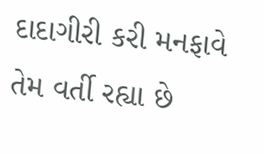દાદાગીરી કરી મનફાવે તેમ વર્તી રહ્યા છે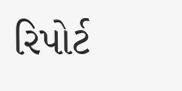રિપોર્ટ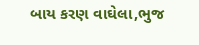બાય કરણ વાઘેલા,ભુજ